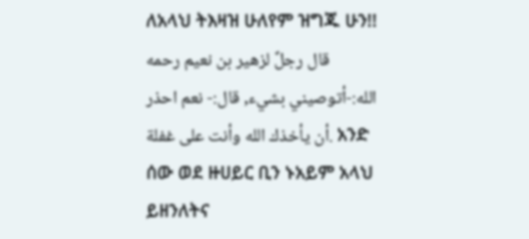ለአላህ ትእዛዝ ሁለየም ዝግጁ ሁን!! قال رجلٌ لزهير بن نعيم رحمه الله:-أتوصيني بشيء, قال:- نعم احذر أن يأخذك الله وأنت على غفلة. አንድ ሰው ወደ ዙሀይር ቢን ኑአይም አላህ ይዘንለትና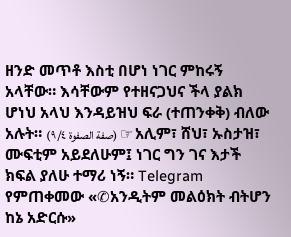ዘንድ መጥቶ እስቲ በሆነ ነገር ምከሩኝ አላቸው። እሳቸውም የተዘናጋህና ችላ ያልክ ሆነህ አላህ እንዳይዝህ ፍራ (ተጠንቀቅ) ብለው አሉት። (صفة الصفوة ٩/٤) ☞ አሊም፣ ሸህ፣ ኡስታዝ፣ ሙፍቲም አይደለሁም፤ ነገር ግን ገና እታች ክፍል ያለሁ ተማሪ ነኝ። Telegram የምጠቀመው «✆አንዲትም መልዕክት ብትሆን ከኔ አድርሱ»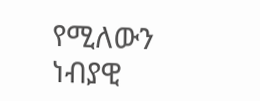የሚለውን ነብያዊ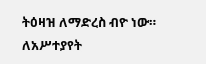ትዕዛዝ ለማድረስ ብዮ ነው። ለአሥተያየት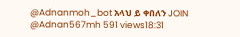@Adnanmoh_bot አላህ ይ ቀበለን JOIN @Adnan567mh 591 views18:31